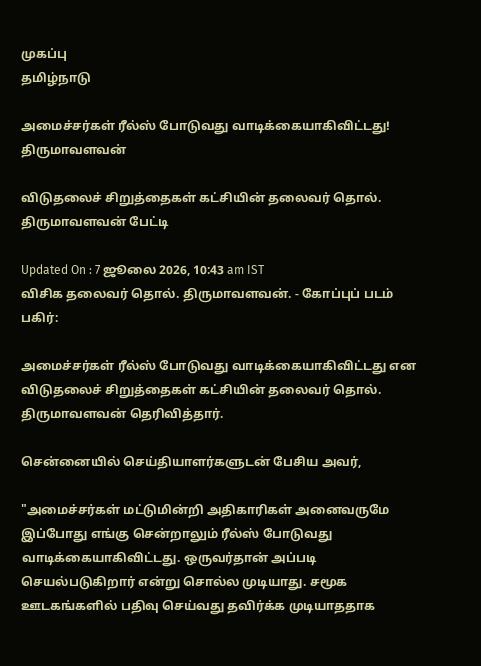முகப்பு
தமிழ்நாடு

அமைச்சர்கள் ரீல்ஸ் போடுவது வாடிக்கையாகிவிட்டது! திருமாவளவன்

விடுதலைச் சிறுத்தைகள் கட்சியின் தலைவர் தொல். திருமாவளவன் பேட்டி

Updated On : 7 ஜூலை 2026, 10:43 am IST
விசிக தலைவர் தொல். திருமாவளவன். - கோப்புப் படம்
பகிர்:

அமைச்சர்கள் ரீல்ஸ் போடுவது வாடிக்கையாகிவிட்டது என விடுதலைச் சிறுத்தைகள் கட்சியின் தலைவர் தொல். திருமாவளவன் தெரிவித்தார்.

சென்னையில் செய்தியாளர்களுடன் பேசிய அவர்,

"அமைச்சர்கள் மட்டுமின்றி அதிகாரிகள் அனைவருமே இப்போது எங்கு சென்றாலும் ரீல்ஸ் போடுவது வாடிக்கையாகிவிட்டது. ஒருவர்தான் அப்படி செயல்படுகிறார் என்று சொல்ல முடியாது. சமூக ஊடகங்களில் பதிவு செய்வது தவிர்க்க முடியாததாக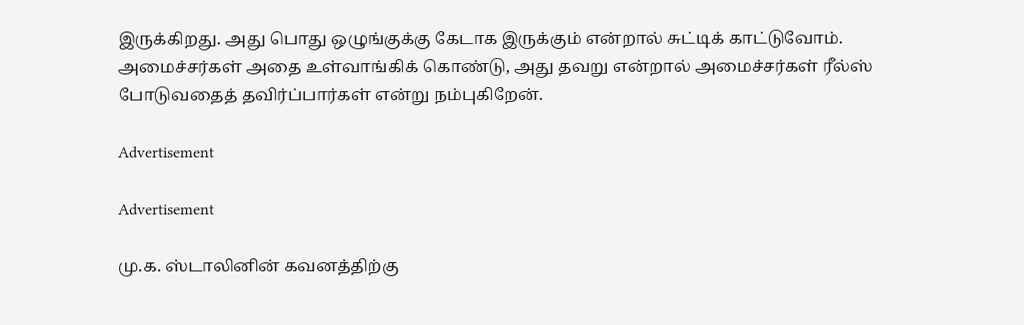இருக்கிறது. அது பொது ஒழுங்குக்கு கேடாக இருக்கும் என்றால் சுட்டிக் காட்டுவோம். அமைச்சர்கள் அதை உள்வாங்கிக் கொண்டு, அது தவறு என்றால் அமைச்சர்கள் ரீல்ஸ் போடுவதைத் தவிர்ப்பார்கள் என்று நம்புகிறேன்.

Advertisement

Advertisement

மு.க. ஸ்டாலினின் கவனத்திற்கு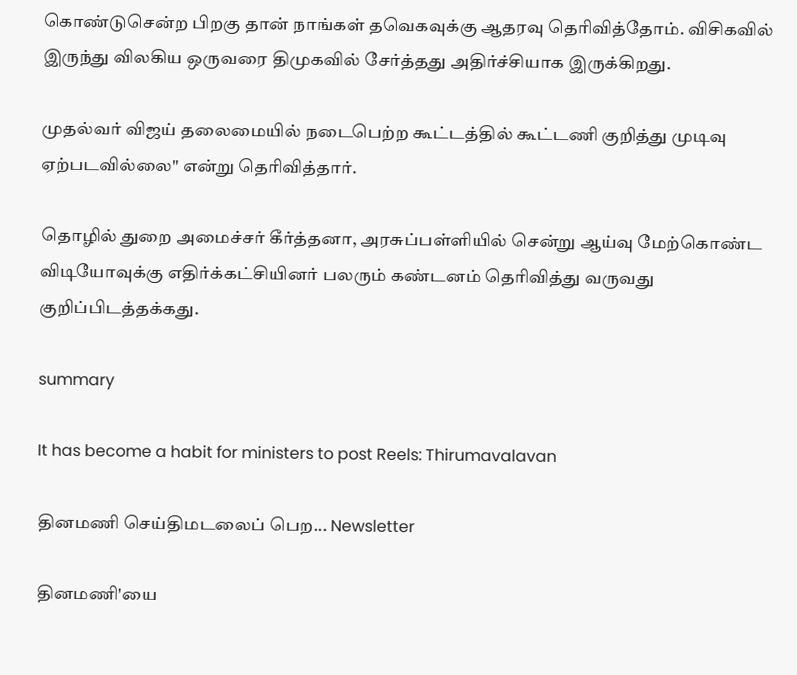கொண்டுசென்ற பிறகு தான் நாங்கள் தவெகவுக்கு ஆதரவு தெரிவித்தோம். விசிகவில் இருந்து விலகிய ஒருவரை திமுகவில் சேர்த்தது அதிர்ச்சியாக இருக்கிறது.

முதல்வர் விஜய் தலைமையில் நடைபெற்ற கூட்டத்தில் கூட்டணி குறித்து முடிவு ஏற்படவில்லை" என்று தெரிவித்தார்.

தொழில் துறை அமைச்சர் கீர்த்தனா, அரசுப்பள்ளியில் சென்று ஆய்வு மேற்கொண்ட விடியோவுக்கு எதிர்க்கட்சியினர் பலரும் கண்டனம் தெரிவித்து வருவது குறிப்பிடத்தக்கது.

summary

It has become a habit for ministers to post Reels: Thirumavalavan

தினமணி செய்திமடலைப் பெற... Newsletter

தினமணி'யை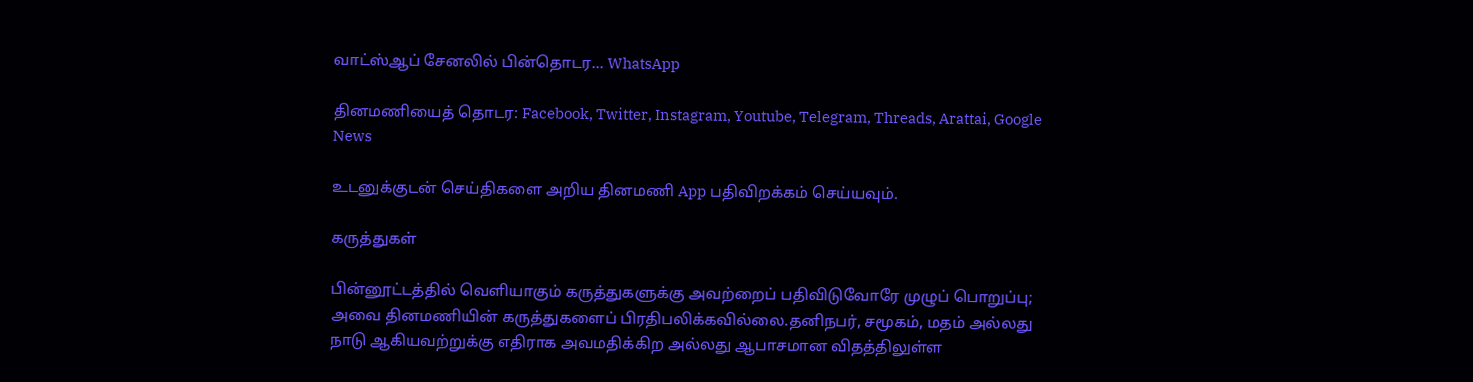வாட்ஸ்ஆப் சேனலில் பின்தொடர... WhatsApp

தினமணியைத் தொடர: Facebook, Twitter, Instagram, Youtube, Telegram, Threads, Arattai, Google News

உடனுக்குடன் செய்திகளை அறிய தினமணி App பதிவிறக்கம் செய்யவும்.

கருத்துகள்

பின்னூட்டத்தில் வெளியாகும் கருத்துகளுக்கு அவற்றைப் பதிவிடுவோரே முழுப் பொறுப்பு; அவை தினமணியின் கருத்துகளைப் பிரதிபலிக்கவில்லை.தனிநபர், சமூகம், மதம் அல்லது நாடு ஆகியவற்றுக்கு எதிராக அவமதிக்கிற அல்லது ஆபாசமான விதத்திலுள்ள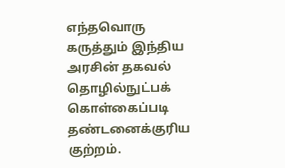எந்தவொரு கருத்தும் இந்திய அரசின் தகவல் தொழில்நுட்பக் கொள்கைப்படி தண்டனைக்குரிய குற்றம்.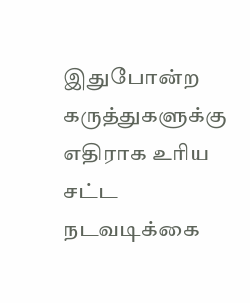இதுபோன்ற கருத்துகளுக்கு எதிராக உரிய சட்ட நடவடிக்கை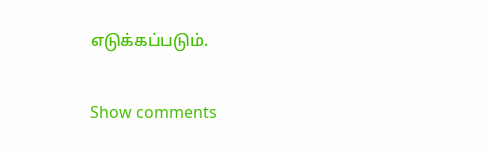எடுக்கப்படும்.

Show comments